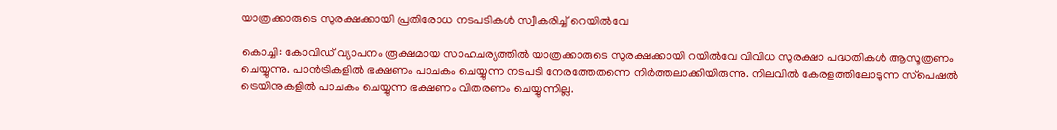യാത്രക്കാരുടെ സുരക്ഷക്കായി പ്രതിരോധ നടപടികള്‍ സ്വീകരിച്ച് റെയില്‍വേ

കൊച്ചി: കോവിഡ് വ്യാപനം രൂക്ഷമായ സാഹചര്യത്തില്‍ യാത്രക്കാരുടെ സുരക്ഷക്കായി റയില്‍വേ വിവിധ സുരക്ഷാ പദ്ധതികള്‍ ആസൂത്രണം ചെയ്യുന്നു. പാന്‍ട്രികളില്‍ ഭക്ഷണം പാചകം ചെയ്യുന്ന നടപടി നേരത്തേതന്നെ നിര്‍ത്തലാക്കിയിരുന്നു. നിലവില്‍ കേരളത്തിലോടുന്ന സ്‌പെഷല്‍ ട്രെയിനുകളില്‍ പാചകം ചെയ്യുന്ന ഭക്ഷണം വിതരണം ചെയ്യുന്നില്ല.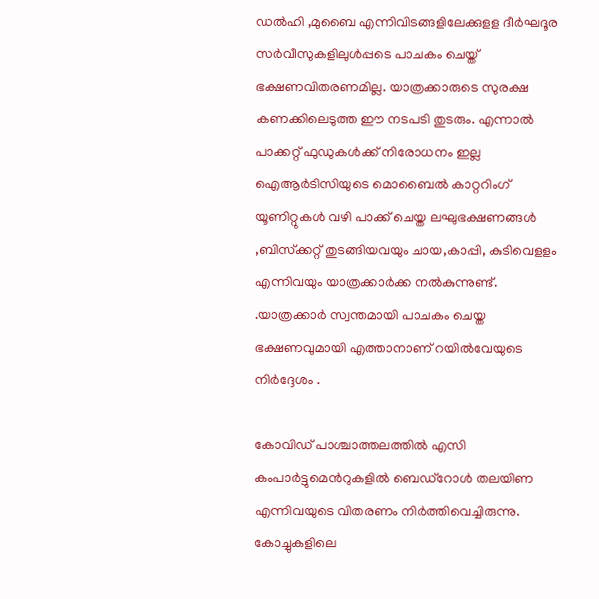ഡല്‍ഹി ,മുബൈ എന്നിവിടങ്ങളിലേക്കുളള ദീര്‍ഘദൂര സര്‍വീസുകളിലുള്‍പ്പടെ പാചകം ചെയ്ത് ഭക്ഷണവിതരണമില്ല. യാത്രക്കാരുടെ സുരക്ഷ കണക്കിലെടുത്ത ഈ നടപടി തുടരും. എന്നാല്‍ പാക്കറ്റ് ഫുഡുകള്‍ക്ക് നിരോധനം ഇല്ല ഐആര്‍ടിസിയുടെ മൊബൈല്‍ കാറ്ററിംഗ് യൂണിറ്റുകള്‍ വഴി പാക്ക് ചെയ്ത ലഘുഭക്ഷണങ്ങള്‍ ,ബിസ്‌ക്കറ്റ് തുടങ്ങിയവയും ചായ,കാപ്പി, കുടിവെളളം എന്നിവയും യാത്രക്കാര്‍ക്ക നല്‍കുന്നുണ്ട്. .യാത്രക്കാര്‍ സ്വന്തമായി പാചകം ചെയ്ത ഭക്ഷണവുമായി എത്താനാണ് റയില്‍വേയുടെ നിര്‍ദ്ദേശം .

കോവിഡ് പാശ്ചാത്തലത്തില്‍ എസി കംപാര്‍ട്ടുമെന്‍റുകളില്‍ ബെഡ്‌റോള്‍ തലയിണ എന്നിവയുടെ വിതരണം നിര്‍ത്തിവെച്ചിരുന്നു. കോച്ചുകളിലെ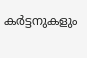കര്‍ട്ടനുകളും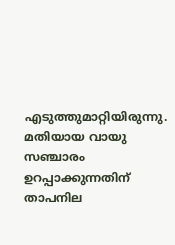എടുത്തുമാറ്റിയിരുന്നു. മതിയായ വായു സഞ്ചാരം ഉറപ്പാക്കുന്നതിന് താപനില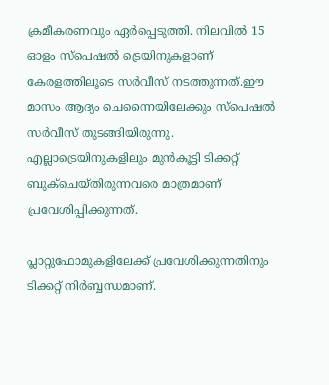ക്രമീകരണവും ഏര്‍പ്പെടുത്തി. നിലവില്‍ 15 ഓളം സ്‌പെഷല്‍ ട്രെയിനുകളാണ് കേരളത്തിലൂടെ സര്‍വീസ് നടത്തുന്നത്.ഈ മാസം ആദ്യം ചെന്നൈയിലേക്കും സ്‌പെഷല്‍ സര്‍വീസ് തുടങ്ങിയിരുന്നു. എല്ലാട്രെയിനുകളിലും മുന്‍കൂട്ടി ടിക്കറ്റ് ബുക്ചെയ്തിരുന്നവരെ മാത്രമാണ് പ്രവേശിപ്പിക്കുന്നത്.

പ്ലാറ്റുഫോമുകളിലേക്ക് പ്രവേശിക്കുന്നതിനും ടിക്കറ്റ് നിര്‍ബ്ബന്ധമാണ്.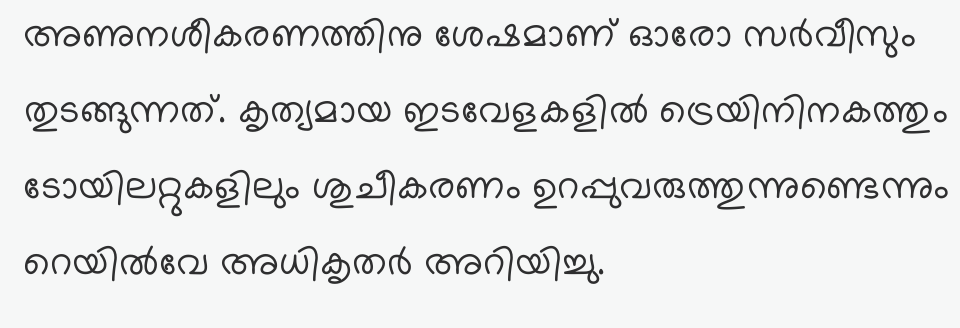അണുനശീകരണത്തിനു ശേഷമാണ് ഓരോ സര്‍വീസും തുടങ്ങുന്നത്. കൃത്യമായ ഇടവേളകളില്‍ ട്രെയിനിനകത്തും ടോയിലറ്റുകളിലും ശുചീകരണം ഉറപ്പുവരുത്തുന്നുണ്ടെന്നും റെയില്‍വേ അധികൃതര്‍ അറിയിച്ചു.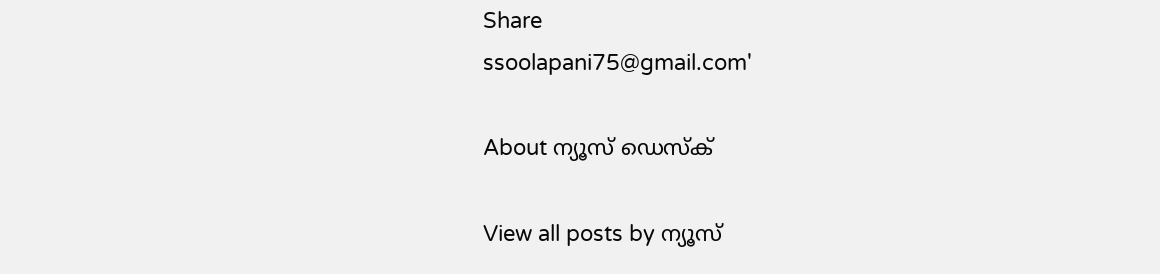Share
ssoolapani75@gmail.com'

About ന്യൂസ് ഡെസ്ക്

View all posts by ന്യൂസ്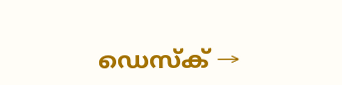ഡെസ്ക് →